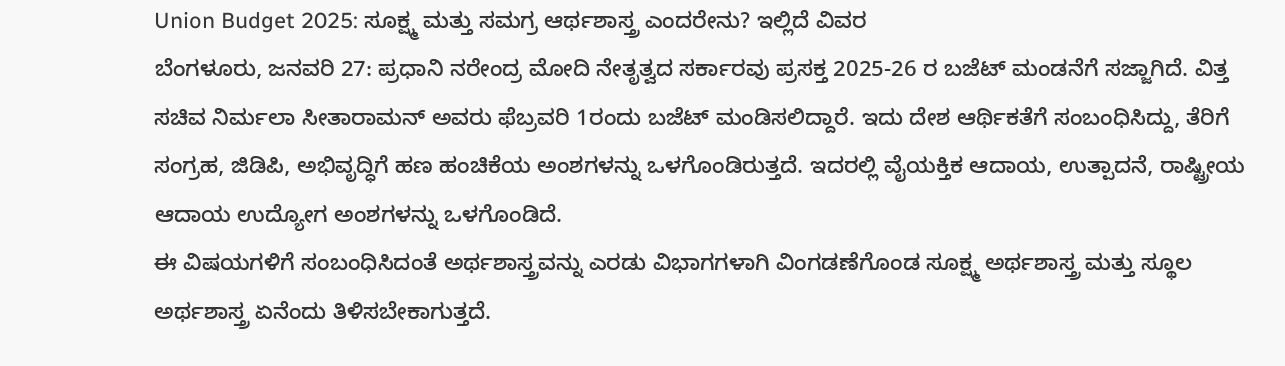Union Budget 2025: ಸೂಕ್ಷ್ಮ ಮತ್ತು ಸಮಗ್ರ ಆರ್ಥಶಾಸ್ತ್ರ ಎಂದರೇನು? ಇಲ್ಲಿದೆ ವಿವರ
ಬೆಂಗಳೂರು, ಜನವರಿ 27: ಪ್ರಧಾನಿ ನರೇಂದ್ರ ಮೋದಿ ನೇತೃತ್ವದ ಸರ್ಕಾರವು ಪ್ರಸಕ್ತ 2025-26 ರ ಬಜೆಟ್ ಮಂಡನೆಗೆ ಸಜ್ಜಾಗಿದೆ. ವಿತ್ತ ಸಚಿವ ನಿರ್ಮಲಾ ಸೀತಾರಾಮನ್ ಅವರು ಫೆಬ್ರವರಿ 1ರಂದು ಬಜೆಟ್ ಮಂಡಿಸಲಿದ್ದಾರೆ. ಇದು ದೇಶ ಆರ್ಥಿಕತೆಗೆ ಸಂಬಂಧಿಸಿದ್ದು, ತೆರಿಗೆ ಸಂಗ್ರಹ, ಜಿಡಿಪಿ, ಅಭಿವೃದ್ಧಿಗೆ ಹಣ ಹಂಚಿಕೆಯ ಅಂಶಗಳನ್ನು ಒಳಗೊಂಡಿರುತ್ತದೆ. ಇದರಲ್ಲಿ ವೈಯಕ್ತಿಕ ಆದಾಯ, ಉತ್ಪಾದನೆ, ರಾಷ್ಟ್ರೀಯ ಆದಾಯ ಉದ್ಯೋಗ ಅಂಶಗಳನ್ನು ಒಳಗೊಂಡಿದೆ.
ಈ ವಿಷಯಗಳಿಗೆ ಸಂಬಂಧಿಸಿದಂತೆ ಅರ್ಥಶಾಸ್ತ್ರವನ್ನು ಎರಡು ವಿಭಾಗಗಳಾಗಿ ವಿಂಗಡಣೆಗೊಂಡ ಸೂಕ್ಷ್ಮ ಅರ್ಥಶಾಸ್ತ್ರ ಮತ್ತು ಸ್ಥೂಲ ಅರ್ಥಶಾಸ್ತ್ರ ಏನೆಂದು ತಿಳಿಸಬೇಕಾಗುತ್ತದೆ.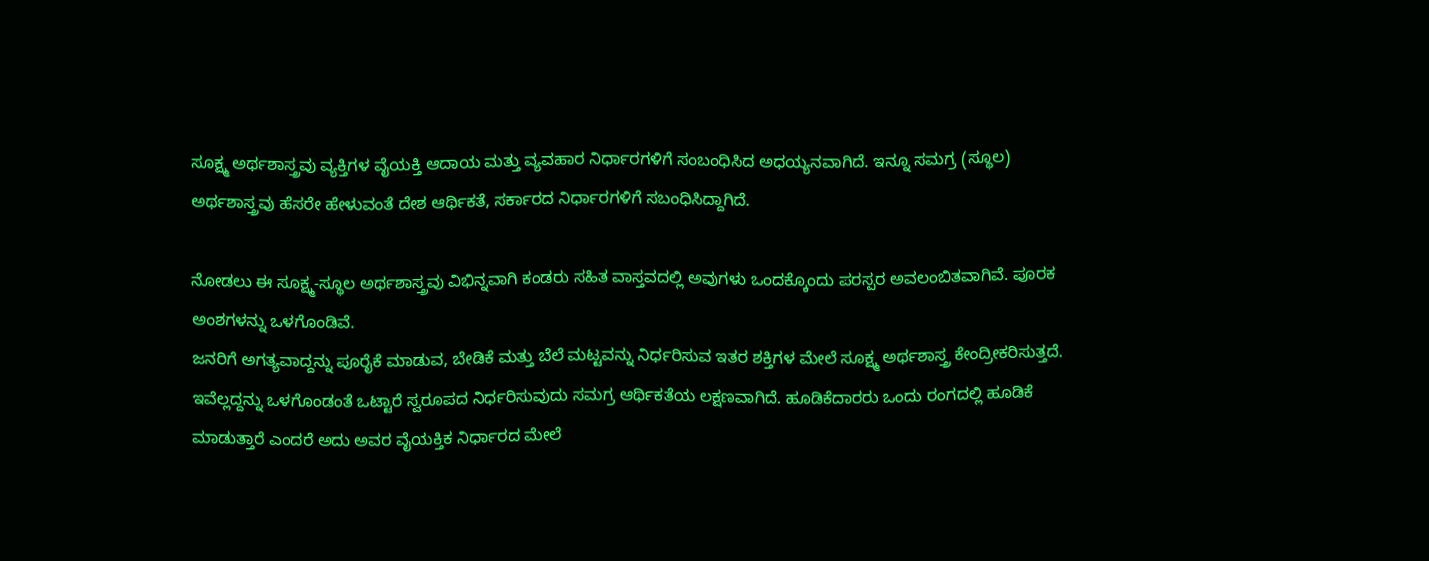ಸೂಕ್ಷ್ಮ ಅರ್ಥಶಾಸ್ತ್ರವು ವ್ಯಕ್ತಿಗಳ ವೈಯಕ್ತಿ ಆದಾಯ ಮತ್ತು ವ್ಯವಹಾರ ನಿರ್ಧಾರಗಳಿಗೆ ಸಂಬಂಧಿಸಿದ ಅಧಯ್ಯನವಾಗಿದೆ. ಇನ್ನೂ ಸಮಗ್ರ (ಸ್ಥೂಲ) ಅರ್ಥಶಾಸ್ತ್ರವು ಹೆಸರೇ ಹೇಳುವಂತೆ ದೇಶ ಆರ್ಥಿಕತೆ, ಸರ್ಕಾರದ ನಿರ್ಧಾರಗಳಿಗೆ ಸಬಂಧಿಸಿದ್ದಾಗಿದೆ.

ನೋಡಲು ಈ ಸೂಕ್ಷ್ಮ-ಸ್ಥೂಲ ಅರ್ಥಶಾಸ್ತ್ರವು ವಿಭಿನ್ನವಾಗಿ ಕಂಡರು ಸಹಿತ ವಾಸ್ತವದಲ್ಲಿ ಅವುಗಳು ಒಂದಕ್ಕೊಂದು ಪರಸ್ಪರ ಅವಲಂಬಿತವಾಗಿವೆ. ಪೂರಕ ಅಂಶಗಳನ್ನು ಒಳಗೊಂಡಿವೆ.
ಜನರಿಗೆ ಅಗತ್ಯವಾದ್ದನ್ನು ಪೂರೈಕೆ ಮಾಡುವ, ಬೇಡಿಕೆ ಮತ್ತು ಬೆಲೆ ಮಟ್ಟವನ್ನು ನಿರ್ಧರಿಸುವ ಇತರ ಶಕ್ತಿಗಳ ಮೇಲೆ ಸೂಕ್ಷ್ಮ ಅರ್ಥಶಾಸ್ತ್ರ ಕೇಂದ್ರೀಕರಿಸುತ್ತದೆ. ಇವೆಲ್ಲದ್ದನ್ನು ಒಳಗೊಂಡಂತೆ ಒಟ್ಟಾರೆ ಸ್ವರೂಪದ ನಿರ್ಧರಿಸುವುದು ಸಮಗ್ರ ಆರ್ಥಿಕತೆಯ ಲಕ್ಷಣವಾಗಿದೆ. ಹೂಡಿಕೆದಾರರು ಒಂದು ರಂಗದಲ್ಲಿ ಹೂಡಿಕೆ ಮಾಡುತ್ತಾರೆ ಎಂದರೆ ಅದು ಅವರ ವೈಯಕ್ತಿಕ ನಿರ್ಧಾರದ ಮೇಲೆ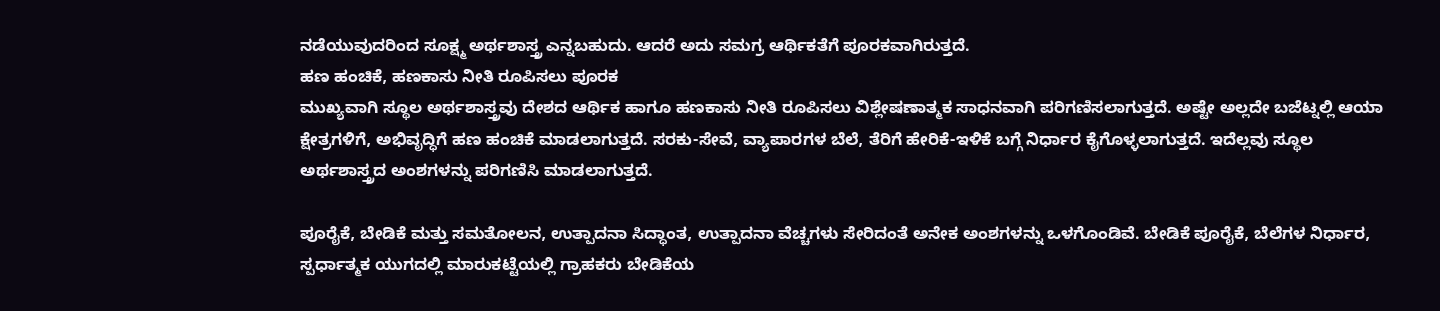ನಡೆಯುವುದರಿಂದ ಸೂಕ್ಷ್ಮ ಅರ್ಥಶಾಸ್ತ್ರ ಎನ್ನಬಹುದು. ಆದರೆ ಅದು ಸಮಗ್ರ ಆರ್ಥಿಕತೆಗೆ ಪೂರಕವಾಗಿರುತ್ತದೆ.
ಹಣ ಹಂಚಿಕೆ, ಹಣಕಾಸು ನೀತಿ ರೂಪಿಸಲು ಪೂರಕ
ಮುಖ್ಯವಾಗಿ ಸ್ಥೂಲ ಅರ್ಥಶಾಸ್ತ್ರವು ದೇಶದ ಆರ್ಥಿಕ ಹಾಗೂ ಹಣಕಾಸು ನೀತಿ ರೂಪಿಸಲು ವಿಶ್ಲೇಷಣಾತ್ಮಕ ಸಾಧನವಾಗಿ ಪರಿಗಣಿಸಲಾಗುತ್ತದೆ. ಅಷ್ಟೇ ಅಲ್ಲದೇ ಬಜೆಟ್ನಲ್ಲಿ ಆಯಾ ಕ್ಷೇತ್ರಗಳಿಗೆ, ಅಭಿವೃದ್ಧಿಗೆ ಹಣ ಹಂಚಿಕೆ ಮಾಡಲಾಗುತ್ತದೆ. ಸರಕು-ಸೇವೆ, ವ್ಯಾಪಾರಗಳ ಬೆಲೆ, ತೆರಿಗೆ ಹೇರಿಕೆ-ಇಳಿಕೆ ಬಗ್ಗೆ ನಿರ್ಧಾರ ಕೈಗೊಳ್ಳಲಾಗುತ್ತದೆ. ಇದೆಲ್ಲವು ಸ್ಥೂಲ ಅರ್ಥಶಾಸ್ತ್ರದ ಅಂಶಗಳನ್ನು ಪರಿಗಣಿಸಿ ಮಾಡಲಾಗುತ್ತದೆ.

ಪೂರೈಕೆ, ಬೇಡಿಕೆ ಮತ್ತು ಸಮತೋಲನ, ಉತ್ಪಾದನಾ ಸಿದ್ಧಾಂತ, ಉತ್ಪಾದನಾ ವೆಚ್ಚಗಳು ಸೇರಿದಂತೆ ಅನೇಕ ಅಂಶಗಳನ್ನು ಒಳಗೊಂಡಿವೆ. ಬೇಡಿಕೆ ಪೂರೈಕೆ, ಬೆಲೆಗಳ ನಿರ್ಧಾರ, ಸ್ಪರ್ಧಾತ್ಮಕ ಯುಗದಲ್ಲಿ ಮಾರುಕಟ್ಟೆಯಲ್ಲಿ ಗ್ರಾಹಕರು ಬೇಡಿಕೆಯ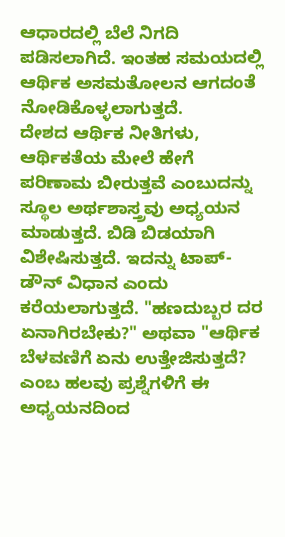ಆಧಾರದಲ್ಲಿ ಬೆಲೆ ನಿಗದಿ ಪಡಿಸಲಾಗಿದೆ. ಇಂತಹ ಸಮಯದಲ್ಲಿ ಆರ್ಥಿಕ ಅಸಮತೋಲನ ಆಗದಂತೆ ನೋಡಿಕೊಳ್ಳಲಾಗುತ್ತದೆ.
ದೇಶದ ಆರ್ಥಿಕ ನೀತಿಗಳು, ಆರ್ಥಿಕತೆಯ ಮೇಲೆ ಹೇಗೆ ಪರಿಣಾಮ ಬೀರುತ್ತವೆ ಎಂಬುದನ್ನು ಸ್ಥೂಲ ಅರ್ಥಶಾಸ್ತ್ರವು ಅಧ್ಯಯನ ಮಾಡುತ್ತದೆ. ಬಿಡಿ ಬಿಡಯಾಗಿ ವಿಶೇಷಿಸುತ್ತದೆ. ಇದನ್ನು ಟಾಪ್-ಡೌನ್ ವಿಧಾನ ಎಂದು ಕರೆಯಲಾಗುತ್ತದೆ. "ಹಣದುಬ್ಬರ ದರ ಏನಾಗಿರಬೇಕು?" ಅಥವಾ "ಆರ್ಥಿಕ ಬೆಳವಣಿಗೆ ಏನು ಉತ್ತೇಜಿಸುತ್ತದೆ? ಎಂಬ ಹಲವು ಪ್ರಶ್ನೆಗಳಿಗೆ ಈ ಅಧ್ಯಯನದಿಂದ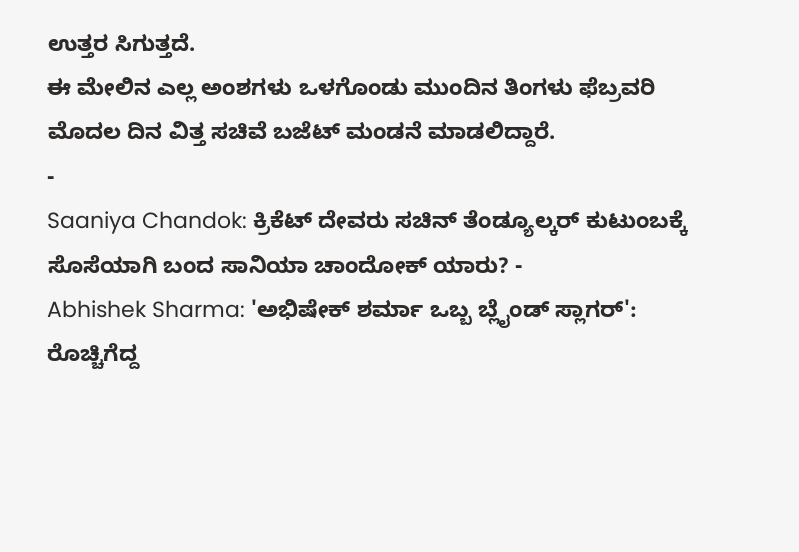ಉತ್ತರ ಸಿಗುತ್ತದೆ.
ಈ ಮೇಲಿನ ಎಲ್ಲ ಅಂಶಗಳು ಒಳಗೊಂಡು ಮುಂದಿನ ತಿಂಗಳು ಫೆಬ್ರವರಿ ಮೊದಲ ದಿನ ವಿತ್ತ ಸಚಿವೆ ಬಜೆಟ್ ಮಂಡನೆ ಮಾಡಲಿದ್ದಾರೆ.
-
Saaniya Chandok: ಕ್ರಿಕೆಟ್ ದೇವರು ಸಚಿನ್ ತೆಂಡ್ಯೂಲ್ಕರ್ ಕುಟುಂಬಕ್ಕೆ ಸೊಸೆಯಾಗಿ ಬಂದ ಸಾನಿಯಾ ಚಾಂದೋಕ್ ಯಾರು? -
Abhishek Sharma: 'ಅಭಿಷೇಕ್ ಶರ್ಮಾ ಒಬ್ಬ ಬ್ಲೈಂಡ್ ಸ್ಲಾಗರ್': ರೊಚ್ಚಿಗೆದ್ದ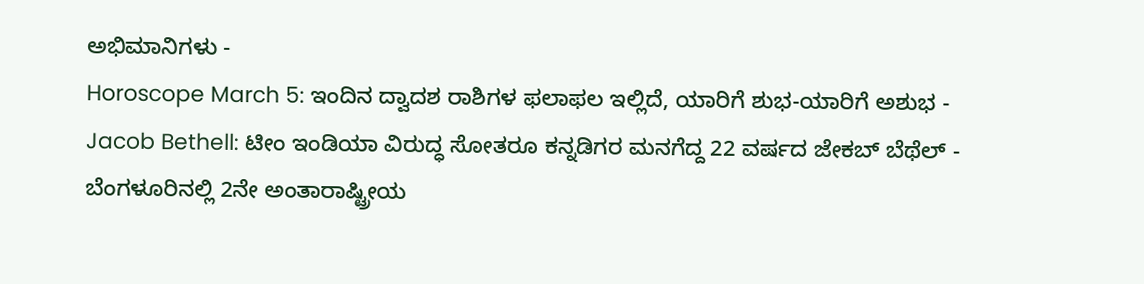ಅಭಿಮಾನಿಗಳು -
Horoscope March 5: ಇಂದಿನ ದ್ವಾದಶ ರಾಶಿಗಳ ಫಲಾಫಲ ಇಲ್ಲಿದೆ, ಯಾರಿಗೆ ಶುಭ-ಯಾರಿಗೆ ಅಶುಭ -
Jacob Bethell: ಟೀಂ ಇಂಡಿಯಾ ವಿರುದ್ಧ ಸೋತರೂ ಕನ್ನಡಿಗರ ಮನಗೆದ್ದ 22 ವರ್ಷದ ಜೇಕಬ್ ಬೆಥೆಲ್ -
ಬೆಂಗಳೂರಿನಲ್ಲಿ 2ನೇ ಅಂತಾರಾಷ್ಟ್ರೀಯ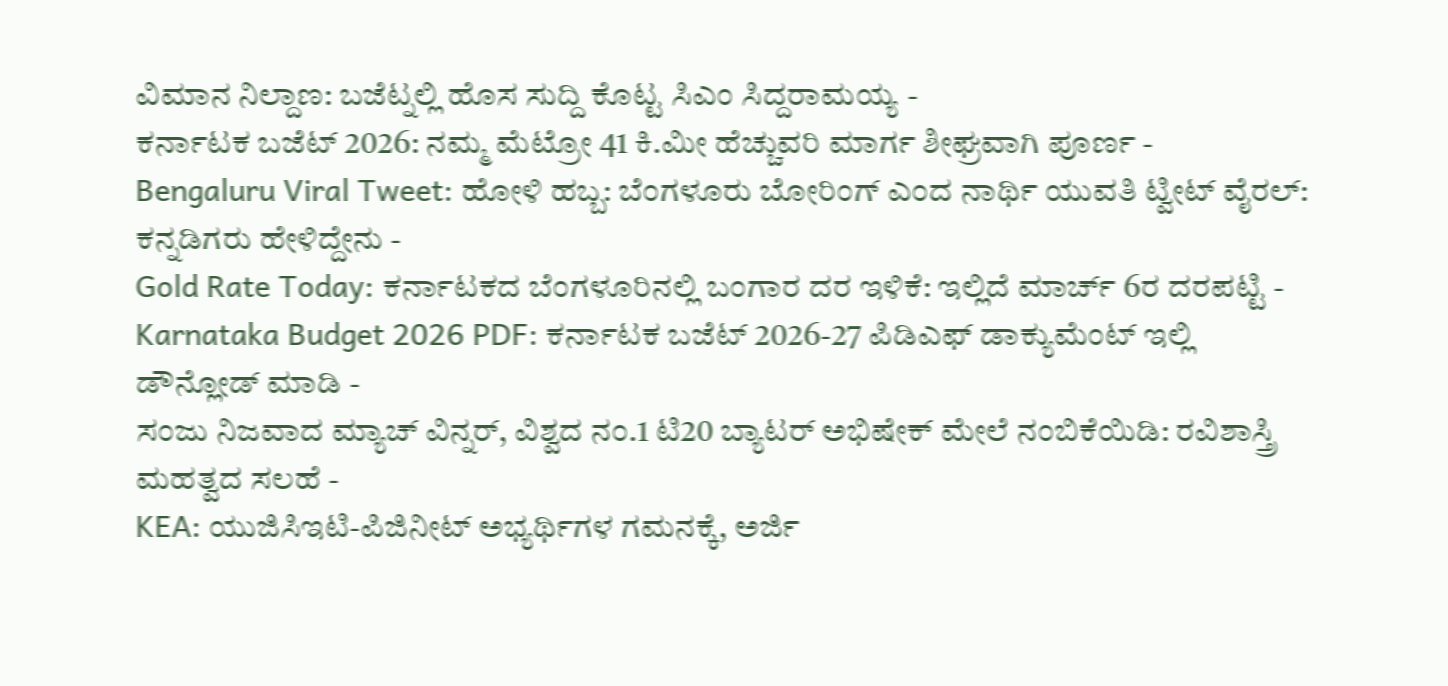ವಿಮಾನ ನಿಲ್ದಾಣ: ಬಜೆಟ್ನಲ್ಲಿ ಹೊಸ ಸುದ್ದಿ ಕೊಟ್ಟ ಸಿಎಂ ಸಿದ್ದರಾಮಯ್ಯ -
ಕರ್ನಾಟಕ ಬಜೆಟ್ 2026: ನಮ್ಮ ಮೆಟ್ರೋ 41 ಕಿ.ಮೀ ಹೆಚ್ಚುವರಿ ಮಾರ್ಗ ಶೀಘ್ರವಾಗಿ ಪೂರ್ಣ -
Bengaluru Viral Tweet: ಹೋಳಿ ಹಬ್ಬ: ಬೆಂಗಳೂರು ಬೋರಿಂಗ್ ಎಂದ ನಾರ್ಥಿ ಯುವತಿ ಟ್ವೀಟ್ ವೈರಲ್: ಕನ್ನಡಿಗರು ಹೇಳಿದ್ದೇನು -
Gold Rate Today: ಕರ್ನಾಟಕದ ಬೆಂಗಳೂರಿನಲ್ಲಿ ಬಂಗಾರ ದರ ಇಳಿಕೆ: ಇಲ್ಲಿದೆ ಮಾರ್ಚ್ 6ರ ದರಪಟ್ಟಿ -
Karnataka Budget 2026 PDF: ಕರ್ನಾಟಕ ಬಜೆಟ್ 2026-27 ಪಿಡಿಎಫ್ ಡಾಕ್ಯುಮೆಂಟ್ ಇಲ್ಲಿ ಡೌನ್ಲೋಡ್ ಮಾಡಿ -
ಸಂಜು ನಿಜವಾದ ಮ್ಯಾಚ್ ವಿನ್ನರ್, ವಿಶ್ವದ ನಂ.1 ಟಿ20 ಬ್ಯಾಟರ್ ಅಭಿಷೇಕ್ ಮೇಲೆ ನಂಬಿಕೆಯಿಡಿ: ರವಿಶಾಸ್ತ್ರಿ ಮಹತ್ವದ ಸಲಹೆ -
KEA: ಯುಜಿಸಿಇಟಿ-ಪಿಜಿನೀಟ್ ಅಭ್ಯರ್ಥಿಗಳ ಗಮನಕ್ಕೆ, ಅರ್ಜಿ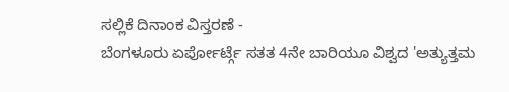ಸಲ್ಲಿಕೆ ದಿನಾಂಕ ವಿಸ್ತರಣೆ -
ಬೆಂಗಳೂರು ಏರ್ಪೋರ್ಟ್ಗೆ ಸತತ 4ನೇ ಬಾರಿಯೂ ವಿಶ್ವದ 'ಅತ್ಯುತ್ತಮ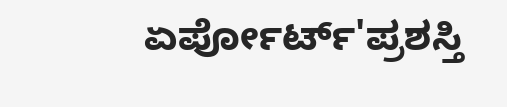ಏರ್ಪೋರ್ಟ್'ಪ್ರಶಸ್ತಿ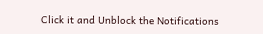Click it and Unblock the Notifications